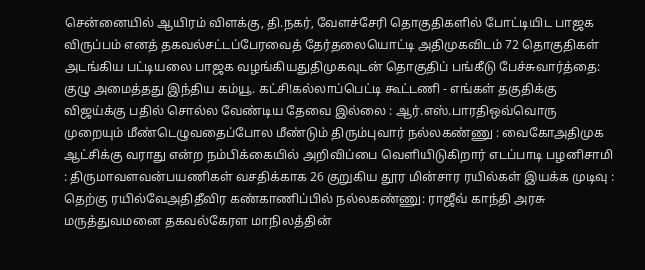சென்னையில் ஆயிரம் விளக்கு, தி.நகர், வேளச்சேரி தொகுதிகளில் போட்டியிட பாஜக விருப்பம் எனத் தகவல்சட்டப்பேரவைத் தேர்தலையொட்டி அதிமுகவிடம் 72 தொகுதிகள் அடங்கிய பட்டியலை பாஜக வழங்கியதுதிமுகவுடன் தொகுதிப் பங்கீடு பேச்சுவார்த்தை: குழு அமைத்தது இந்திய கம்யூ. கட்சி!கல்லாப்பெட்டி கூட்டணி - எங்கள் தகுதிக்கு விஜய்க்கு பதில் சொல்ல வேண்டிய தேவை இல்லை : ஆர்.எஸ்.பாரதிஒவ்வொரு முறையும் மீண்டெழுவதைப்போல மீண்டும் திரும்புவார் நல்லகண்ணு : வைகோஅதிமுக ஆட்சிக்கு வராது என்ற நம்பிக்கையில் அறிவிப்பை வெளியிடுகிறார் எடப்பாடி பழனிசாமி : திருமாவளவன்பயணிகள் வசதிக்காக 26 குறுகிய தூர மின்சார ரயில்கள் இயக்க முடிவு : தெற்கு ரயில்வேஅதிதீவிர கண்காணிப்பில் நல்லகண்ணு: ராஜீவ் காந்தி அரசு மருத்துவமனை தகவல்கேரள மாநிலத்தின்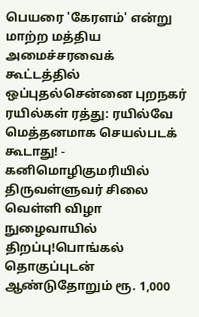பெயரை 'கேரளம்' என்று மாற்ற மத்திய அமைச்சரவைக் கூட்டத்தில் ஒப்புதல்சென்னை புறநகர் ரயில்கள் ரத்து: ரயில்வே மெத்தனமாக செயல்படக் கூடாது! - கனிமொழிகுமரியில் திருவள்ளுவர் சிலை வெள்ளி விழா நுழைவாயில் திறப்பு!பொங்கல் தொகுப்புடன் ஆண்டுதோறும் ரூ. 1,000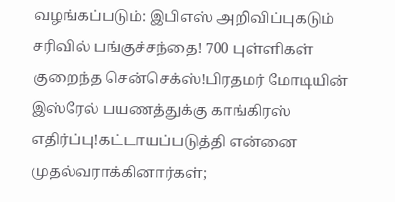வழங்கப்படும்: இபிஎஸ் அறிவிப்புகடும் சரிவில் பங்குச்சந்தை! 700 புள்ளிகள் குறைந்த சென்செக்ஸ்!பிரதமர் மோடியின் இஸ்ரேல் பயணத்துக்கு காங்கிரஸ் எதிர்ப்பு!கட்டாயப்படுத்தி என்னை முதல்வராக்கினார்கள்;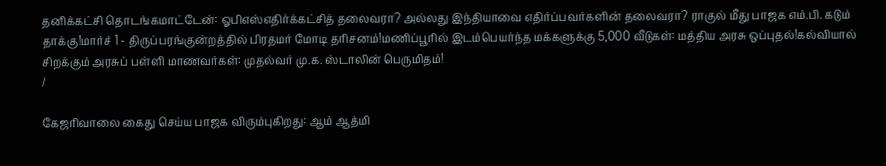தனிக்கட்சி தொடங்கமாட்டேன்: ஓபிஎஸ்எதிர்க்கட்சித் தலைவரா? அல்லது இந்தியாவை எதிர்ப்பவர்களின் தலைவரா? ராகுல் மீது பாஜக எம்.பி. கடும் தாக்கு!மார்ச் 1 - திருப்பரங்குன்றத்தில் பிரதமர் மோடி தரிசனம்!மணிப்பூரில் இடம்பெயர்ந்த மக்களுக்கு 5,000 வீடுகள்: மத்திய அரசு ஒப்புதல்!கல்வியால் சிறக்கும் அரசுப் பள்ளி மாணவர்கள்: முதல்வர் மு.க. ஸ்டாலின் பெருமிதம்!
/

கேஜரிவாலை கைது செய்ய பாஜக விரும்புகிறது: ஆம் ஆத்மி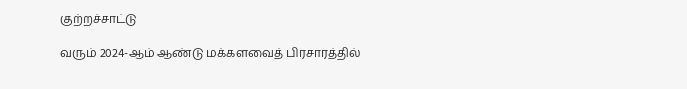குற்றச்சாட்டு

வரும் 2024-ஆம் ஆண்டு மக்களவைத் பிரசாரத்தில்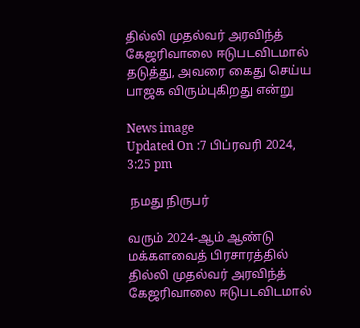தில்லி முதல்வர் அரவிந்த் கேஜரிவாலை ஈடுபடவிடமால் தடுத்து, அவரை கைது செய்ய பாஜக விரும்புகிறது என்று

News image
Updated On :7 பிப்ரவரி 2024, 3:25 pm

 நமது நிருபர்

வரும் 2024-ஆம் ஆண்டு மக்களவைத் பிரசாரத்தில் தில்லி முதல்வர் அரவிந்த் கேஜரிவாலை ஈடுபடவிடமால்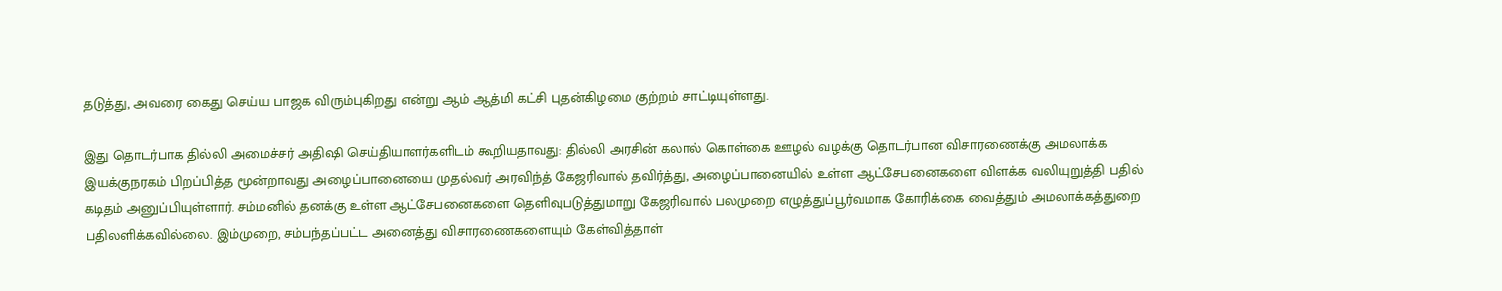தடுத்து, அவரை கைது செய்ய பாஜக விரும்புகிறது என்று ஆம் ஆத்மி கட்சி புதன்கிழமை குற்றம் சாட்டியுள்ளது.

இது தொடர்பாக தில்லி அமைச்சர் அதிஷி செய்தியாளர்களிடம் கூறியதாவது: தில்லி அரசின் கலால் கொள்கை ஊழல் வழக்கு தொடர்பான விசாரணைக்கு அமலாக்க இயக்குநரகம் பிறப்பித்த மூன்றாவது அழைப்பானையை முதல்வர் அரவிந்த் கேஜரிவால் தவிர்த்து, அழைப்பானையில் உள்ள ஆட்சேபனைகளை விளக்க வலியுறுத்தி பதில் கடிதம் அனுப்பியுள்ளார். சம்மனில் தனக்கு உள்ள ஆட்சேபனைகளை தெளிவுபடுத்துமாறு கேஜரிவால் பலமுறை எழுத்துப்பூர்வமாக கோரிக்கை வைத்தும் அமலாக்கத்துறை பதிலளிக்கவில்லை. இம்முறை, சம்பந்தப்பட்ட அனைத்து விசாரணைகளையும் கேள்வித்தாள்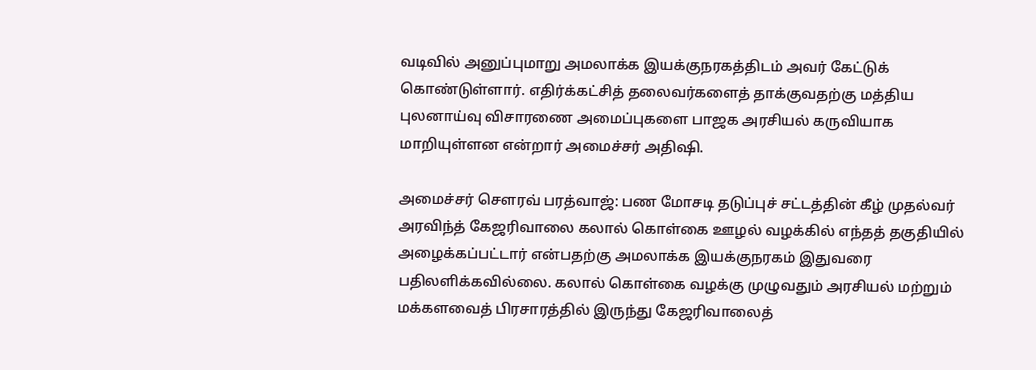வடிவில் அனுப்புமாறு அமலாக்க இயக்குநரகத்திடம் அவர் கேட்டுக் கொண்டுள்ளார். எதிர்க்கட்சித் தலைவர்களைத் தாக்குவதற்கு மத்திய புலனாய்வு விசாரணை அமைப்புகளை பாஜக அரசியல் கருவியாக மாறியுள்ளன என்றார் அமைச்சர் அதிஷி.

அமைச்சர் சௌரவ் பரத்வாஜ்: பண மோசடி தடுப்புச் சட்டத்தின் கீழ் முதல்வர் அரவிந்த் கேஜரிவாலை கலால் கொள்கை ஊழல் வழக்கில் எந்தத் தகுதியில் அழைக்கப்பட்டார் என்பதற்கு அமலாக்க இயக்குநரகம் இதுவரை பதிலளிக்கவில்லை. கலால் கொள்கை வழக்கு முழுவதும் அரசியல் மற்றும் மக்களவைத் பிரசாரத்தில் இருந்து கேஜரிவாலைத்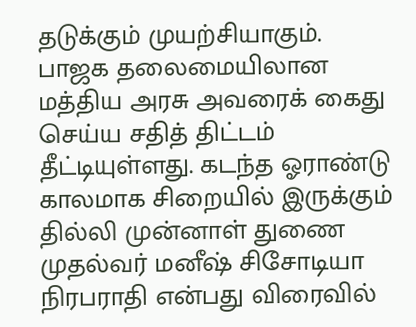தடுக்கும் முயற்சியாகும். பாஜக தலைமையிலான மத்திய அரசு அவரைக் கைது செய்ய சதித் திட்டம் தீட்டியுள்ளது. கடந்த ஓராண்டு காலமாக சிறையில் இருக்கும் தில்லி முன்னாள் துணை முதல்வர் மனீஷ் சிசோடியா நிரபராதி என்பது விரைவில்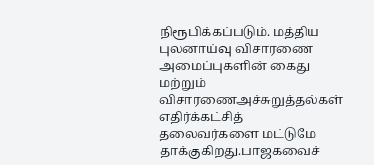நிரூபிக்கப்படும். மத்திய புலனாய்வு விசாரணை அமைப்புகளின் கைது மற்றும் விசாரணைஅச்சுறுத்தல்கள் எதிர்க்கட்சித் தலைவர்களை மட்டுமே தாக்குகிறது.பாஜகவைச்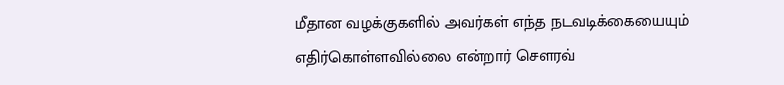மீதான வழக்குகளில் அவர்கள் எந்த நடவடிக்கையையும் எதிர்கொள்ளவில்லை என்றார் சௌரவ்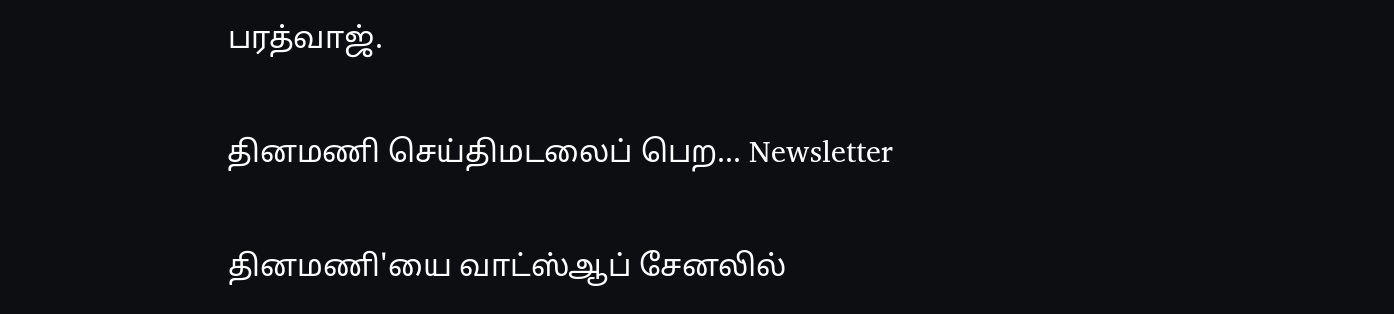பரத்வாஜ்.

தினமணி செய்திமடலைப் பெற... Newsletter

தினமணி'யை வாட்ஸ்ஆப் சேனலில்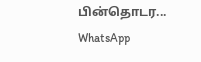பின்தொடர... WhatsApp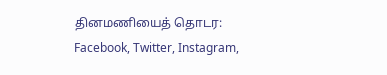தினமணியைத் தொடர: Facebook, Twitter, Instagram,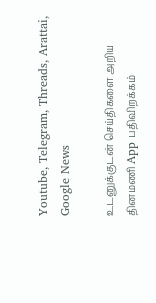Youtube, Telegram, Threads, Arattai, Google News

உடனுக்குடன் செய்திகளை அறிய தினமணி App பதிவிறக்கம்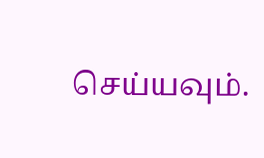செய்யவும்.